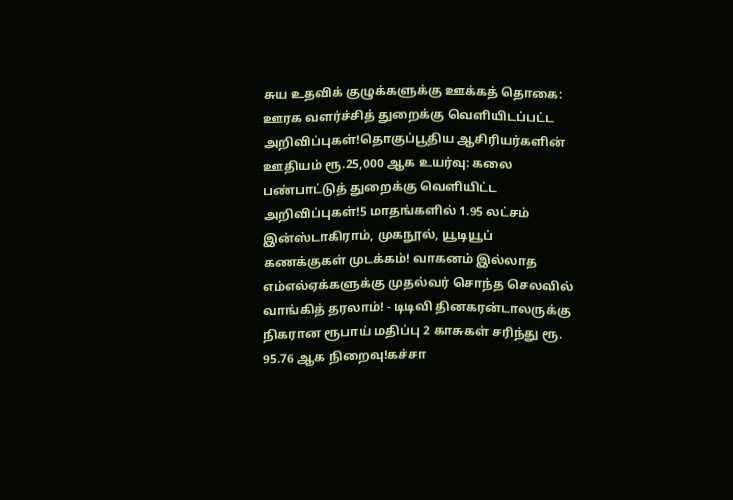சுய உதவிக் குழுக்களுக்கு ஊக்கத் தொகை: ஊரக வளர்ச்சித் துறைக்கு வெளியிடப்பட்ட அறிவிப்புகள்!தொகுப்பூதிய ஆசிரியர்களின் ஊதியம் ரூ.25,000 ஆக உயர்வு: கலை பண்பாட்டுத் துறைக்கு வெளியிட்ட அறிவிப்புகள்!5 மாதங்களில் 1.95 லட்சம் இன்ஸ்டாகிராம், முகநூல், யூடியூப் கணக்குகள் முடக்கம்! வாகனம் இல்லாத எம்எல்ஏக்களுக்கு முதல்வர் சொந்த செலவில் வாங்கித் தரலாம்! - டிடிவி தினகரன்டாலருக்கு நிகரான ரூபாய் மதிப்பு 2 காசுகள் சரிந்து ரூ. 95.76 ஆக நிறைவு!கச்சா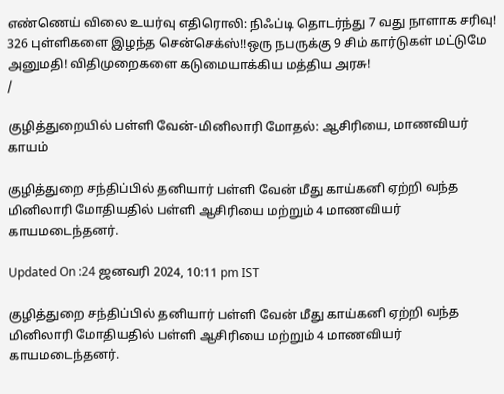எண்ணெய் விலை உயர்வு எதிரொலி: நிஃப்டி தொடர்ந்து 7 வது நாளாக சரிவு! 326 புள்ளிகளை இழந்த சென்செக்ஸ்!!ஒரு நபருக்கு 9 சிம் கார்டுகள் மட்டுமே அனுமதி! விதிமுறைகளை கடுமையாக்கிய மத்திய அரசு!
/

குழித்துறையில் பள்ளி வேன்-மினிலாரி மோதல்: ஆசிரியை, மாணவியர் காயம்

குழித்துறை சந்திப்பில் தனியார் பள்ளி வேன் மீது காய்கனி ஏற்றி வந்த மினிலாரி மோதியதில் பள்ளி ஆசிரியை மற்றும் 4 மாணவியர் காயமடைந்தனர்.

Updated On :24 ஜனவரி 2024, 10:11 pm IST

குழித்துறை சந்திப்பில் தனியார் பள்ளி வேன் மீது காய்கனி ஏற்றி வந்த மினிலாரி மோதியதில் பள்ளி ஆசிரியை மற்றும் 4 மாணவியர் காயமடைந்தனர்.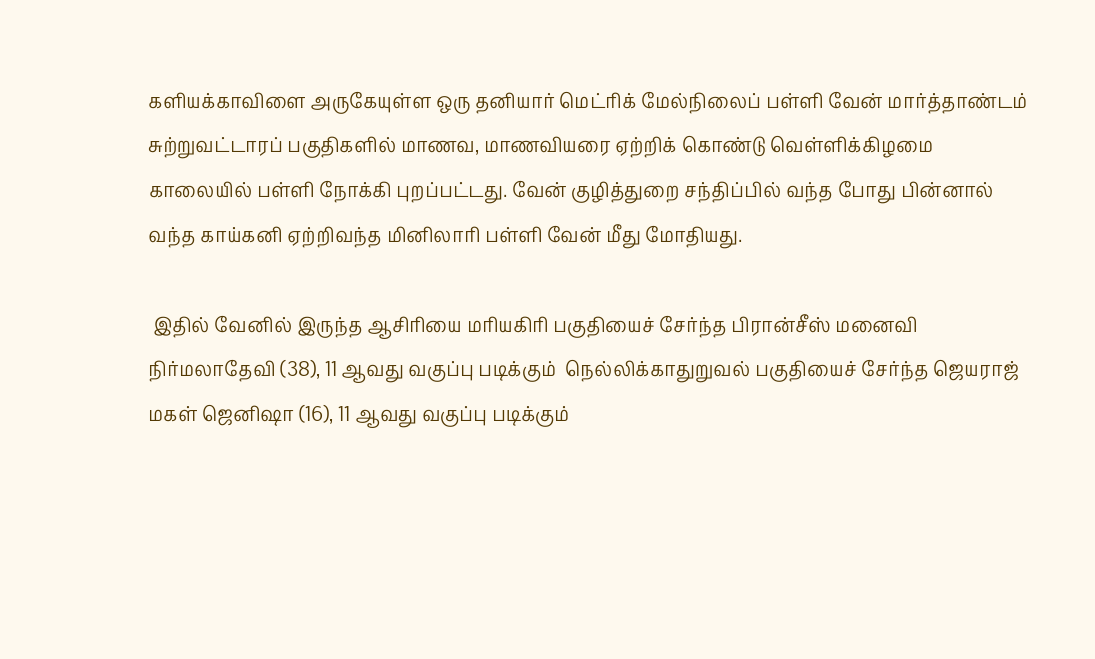களியக்காவிளை அருகேயுள்ள ஒரு தனியார் மெட்ரிக் மேல்நிலைப் பள்ளி வேன் மார்த்தாண்டம் சுற்றுவட்டாரப் பகுதிகளில் மாணவ, மாணவியரை ஏற்றிக் கொண்டு வெள்ளிக்கிழமை காலையில் பள்ளி நோக்கி புறப்பட்டது. வேன் குழித்துறை சந்திப்பில் வந்த போது பின்னால் வந்த காய்கனி ஏற்றிவந்த மினிலாரி பள்ளி வேன் மீது மோதியது.

 இதில் வேனில் இருந்த ஆசிரியை மரியகிரி பகுதியைச் சேர்ந்த பிரான்சீஸ் மனைவி நிர்மலாதேவி (38), 11 ஆவது வகுப்பு படிக்கும்  நெல்லிக்காதுறுவல் பகுதியைச் சேர்ந்த ஜெயராஜ் மகள் ஜெனிஷா (16), 11 ஆவது வகுப்பு படிக்கும்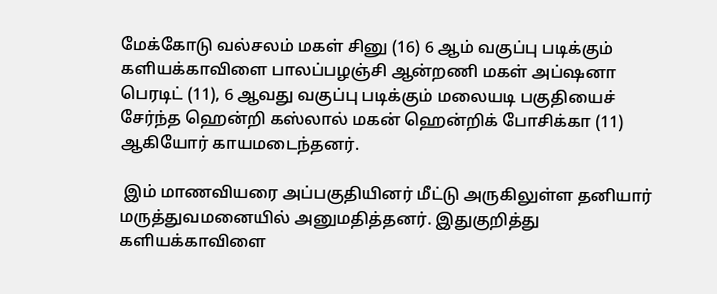மேக்கோடு வல்சலம் மகள் சினு (16) 6 ஆம் வகுப்பு படிக்கும் களியக்காவிளை பாலப்பழஞ்சி ஆன்றணி மகள் அப்ஷனா பெரடிட் (11), 6 ஆவது வகுப்பு படிக்கும் மலையடி பகுதியைச் சேர்ந்த ஹென்றி கஸ்லால் மகன் ஹென்றிக் போசிக்கா (11) ஆகியோர் காயமடைந்தனர்.

 இம் மாணவியரை அப்பகுதியினர் மீட்டு அருகிலுள்ள தனியார் மருத்துவமனையில் அனுமதித்தனர். இதுகுறித்து களியக்காவிளை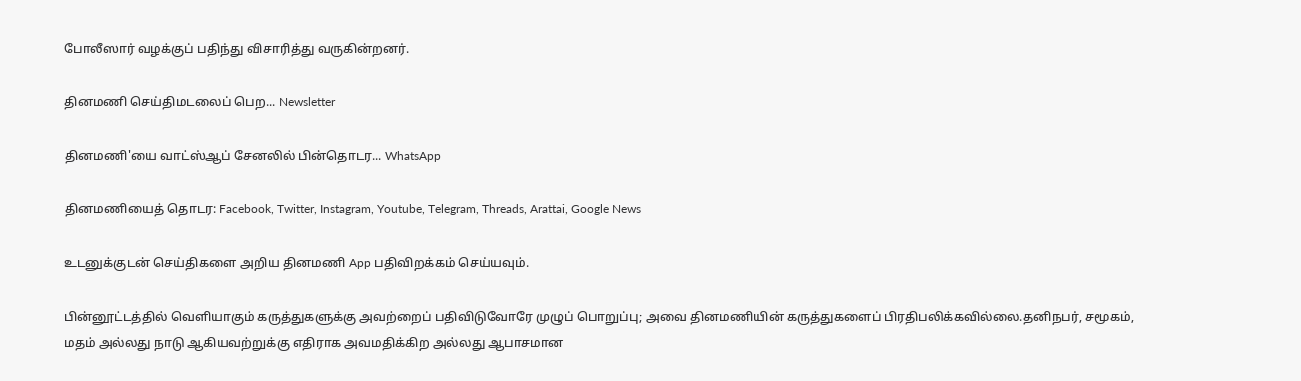போலீஸார் வழக்குப் பதிந்து விசாரித்து வருகின்றனர்.

தினமணி செய்திமடலைப் பெற... Newsletter

தினமணி'யை வாட்ஸ்ஆப் சேனலில் பின்தொடர... WhatsApp

தினமணியைத் தொடர: Facebook, Twitter, Instagram, Youtube, Telegram, Threads, Arattai, Google News

உடனுக்குடன் செய்திகளை அறிய தினமணி App பதிவிறக்கம் செய்யவும்.

பின்னூட்டத்தில் வெளியாகும் கருத்துகளுக்கு அவற்றைப் பதிவிடுவோரே முழுப் பொறுப்பு; அவை தினமணியின் கருத்துகளைப் பிரதிபலிக்கவில்லை.தனிநபர், சமூகம், மதம் அல்லது நாடு ஆகியவற்றுக்கு எதிராக அவமதிக்கிற அல்லது ஆபாசமான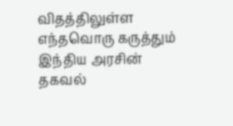விதத்திலுள்ள எந்தவொரு கருத்தும் இந்திய அரசின் தகவல்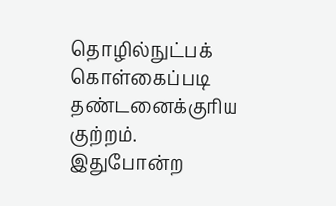தொழில்நுட்பக் கொள்கைப்படி தண்டனைக்குரிய குற்றம். இதுபோன்ற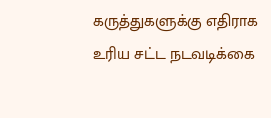கருத்துகளுக்கு எதிராக உரிய சட்ட நடவடிக்கை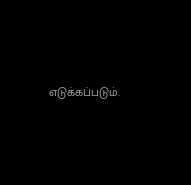எடுக்கப்படும்.